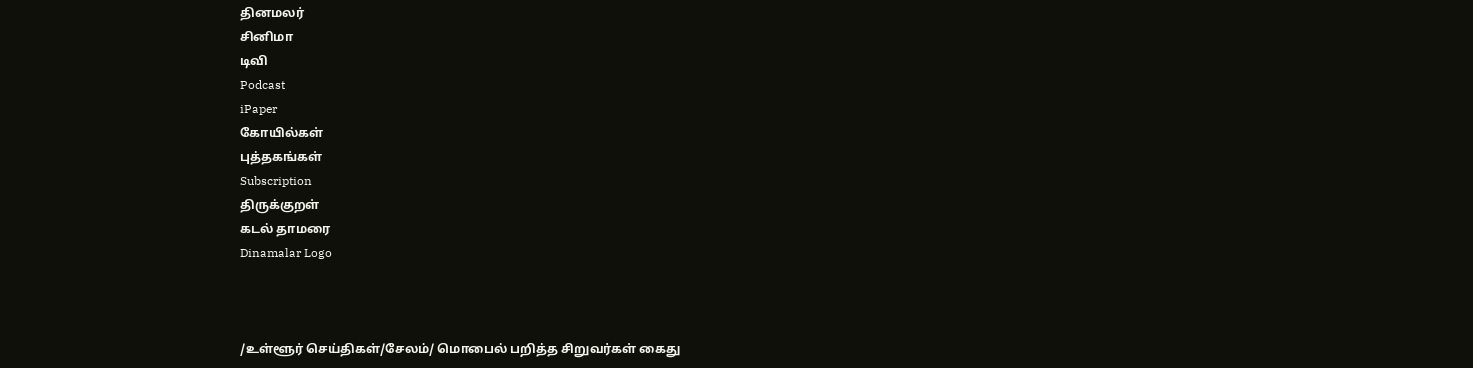தினமலர்
சினிமா
டிவி
Podcast
iPaper
கோயில்கள்
புத்தகங்கள்
Subscription
திருக்குறள்
கடல் தாமரை
Dinamalar Logo



/உள்ளூர் செய்திகள்/சேலம்/ மொபைல் பறித்த சிறுவர்கள் கைது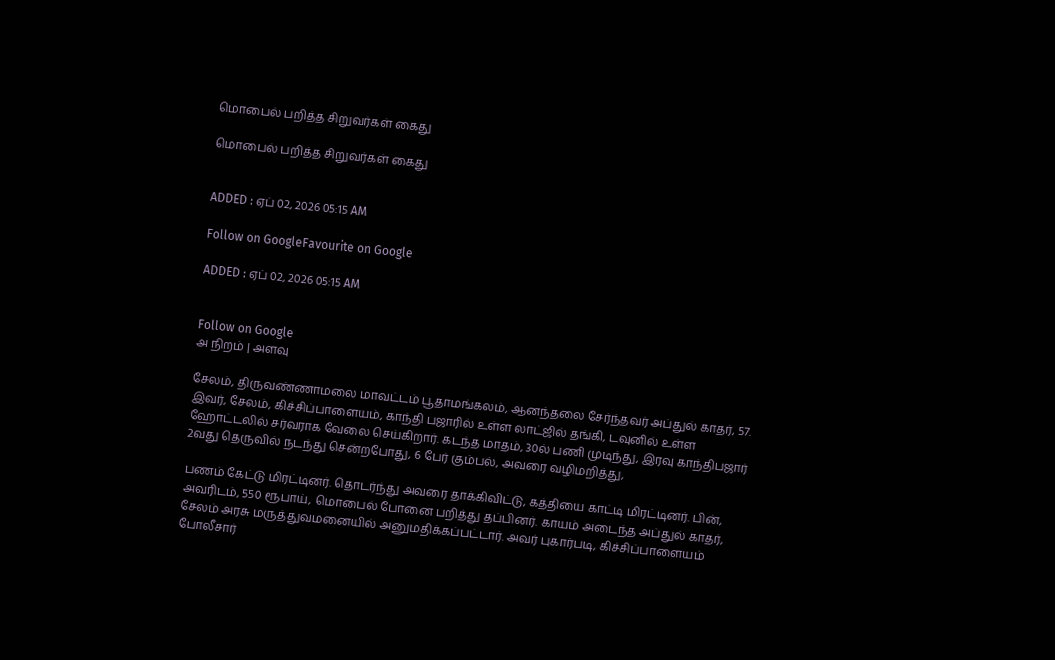மொபைல் பறித்த சிறுவர்கள் கைது

மொபைல் பறித்த சிறுவர்கள் கைது


ADDED : ஏப் 02, 2026 05:15 AM

Follow on GoogleFavourite on Google

ADDED : ஏப் 02, 2026 05:15 AM


Follow on Google
அ நிறம் | அளவு

சேலம், திருவண்ணாமலை மாவட்டம் பூதாமங்கலம், ஆனந்தலை சேர்ந்தவர் அப்துல் காதர், 57. இவர், சேலம், கிச்சிப்பாளையம், காந்தி பஜாரில் உள்ள லாட்ஜில் தங்கி, டவுனில் உள்ள ஹோட்டலில் சர்வராக வேலை செய்கிறார். கடந்த மாதம், 30ல் பணி முடிந்து, இரவு காந்திபஜார் 2வது தெருவில் நடந்து சென்றபோது, 6 பேர் கும்பல், அவரை வழிமறித்து,

பணம் கேட்டு மிரட்டினர். தொடர்ந்து அவரை தாக்கிவிட்டு, கத்தியை காட்டி மிரட்டினர். பின், அவரிடம், 550 ரூபாய், மொபைல் போனை பறித்து தப்பினர். காயம் அடைந்த அப்துல் காதர், சேலம் அரசு மருத்துவமனையில் அனுமதிக்கப்பட்டார். அவர் புகார்படி, கிச்சிப்பாளையம் போலீசார்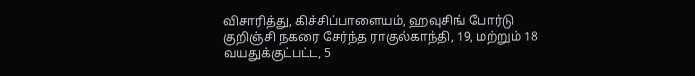விசாரித்து, கிச்சிப்பாளையம், ஹவுசிங் போர்டு குறிஞ்சி நகரை சேர்ந்த ராகுல்காந்தி, 19, மற்றும் 18 வயதுக்குட்பட்ட, 5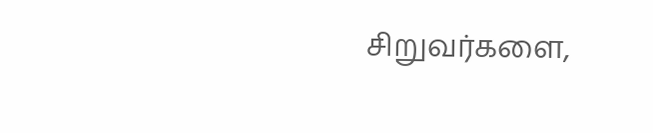சிறுவர்களை,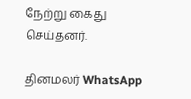நேற்று கைது செய்தனர்.

தினமலர் WhatsApp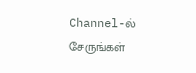Channel-ல் சேருங்கள்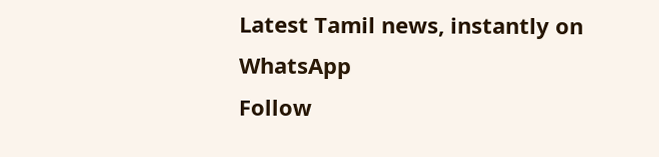Latest Tamil news, instantly on WhatsApp
Follow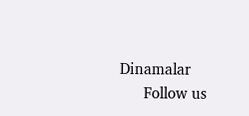Dinamalar
      Follow us